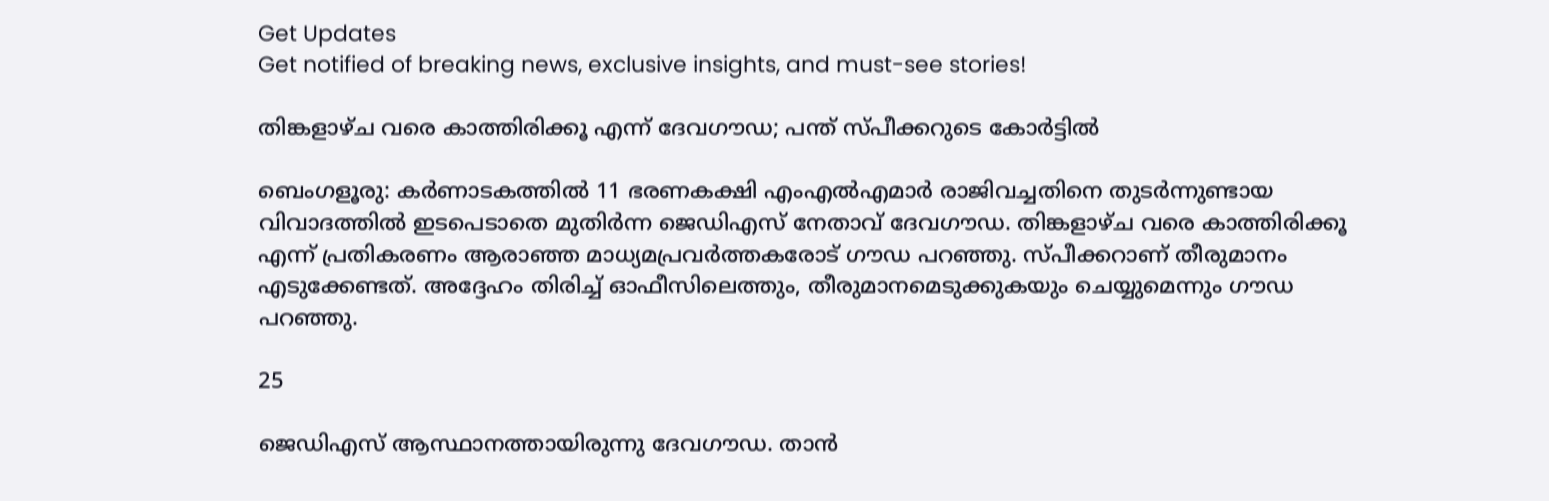Get Updates
Get notified of breaking news, exclusive insights, and must-see stories!

തിങ്കളാഴ്ച വരെ കാത്തിരിക്കൂ എന്ന് ദേവഗൗഡ; പന്ത് സ്പീക്കറുടെ കോര്‍ട്ടില്‍

ബെംഗളൂരു: കര്‍ണാടകത്തില്‍ 11 ഭരണകക്ഷി എംഎല്‍എമാര്‍ രാജിവച്ചതിനെ തുടര്‍ന്നുണ്ടായ വിവാദത്തില്‍ ഇടപെടാതെ മുതിര്‍ന്ന ജെഡിഎസ് നേതാവ് ദേവഗൗഡ. തിങ്കളാഴ്ച വരെ കാത്തിരിക്കൂ എന്ന് പ്രതികരണം ആരാഞ്ഞ മാധ്യമപ്രവര്‍ത്തകരോട് ഗൗഡ പറഞ്ഞു. സ്പീക്കറാണ് തീരുമാനം എടുക്കേണ്ടത്. അദ്ദേഹം തിരിച്ച് ഓഫീസിലെത്തും, തീരുമാനമെടുക്കുകയും ചെയ്യുമെന്നും ഗൗഡ പറഞ്ഞു.

25

ജെഡിഎസ് ആസ്ഥാനത്തായിരുന്നു ദേവഗൗഡ. താന്‍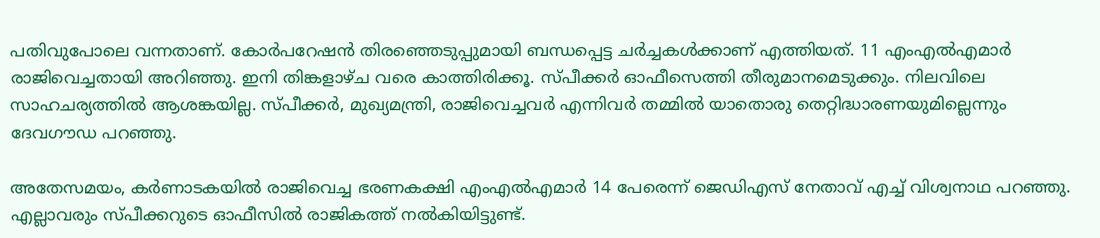പതിവുപോലെ വന്നതാണ്. കോര്‍പറേഷന്‍ തിരഞ്ഞെടുപ്പുമായി ബന്ധപ്പെട്ട ചര്‍ച്ചകള്‍ക്കാണ് എത്തിയത്. 11 എംഎല്‍എമാര്‍ രാജിവെച്ചതായി അറിഞ്ഞു. ഇനി തിങ്കളാഴ്ച വരെ കാത്തിരിക്കൂ. സ്പീക്കര്‍ ഓഫീസെത്തി തീരുമാനമെടുക്കും. നിലവിലെ സാഹചര്യത്തില്‍ ആശങ്കയില്ല. സ്പീക്കര്‍, മുഖ്യമന്ത്രി, രാജിവെച്ചവര്‍ എന്നിവര്‍ തമ്മില്‍ യാതൊരു തെറ്റിദ്ധാരണയുമില്ലെന്നും ദേവഗൗഡ പറഞ്ഞു.

അതേസമയം, കര്‍ണാടകയില്‍ രാജിവെച്ച ഭരണകക്ഷി എംഎല്‍എമാര്‍ 14 പേരെന്ന് ജെഡിഎസ് നേതാവ് എച്ച് വിശ്വനാഥ പറഞ്ഞു. എല്ലാവരും സ്പീക്കറുടെ ഓഫീസില്‍ രാജികത്ത് നല്‍കിയിട്ടുണ്ട്.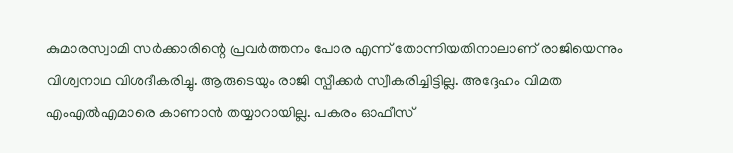കുമാരസ്വാമി സര്‍ക്കാരിന്റെ പ്രവര്‍ത്തനം പോര എന്ന് തോന്നിയതിനാലാണ് രാജിയെന്നും വിശ്വനാഥ വിശദീകരിച്ചു. ആരുടെയും രാജി സ്പീക്കര്‍ സ്വീകരിച്ചിട്ടില്ല. അദ്ദേഹം വിമത എംഎല്‍എമാരെ കാണാന്‍ തയ്യാറായില്ല. പകരം ഓഫീസ്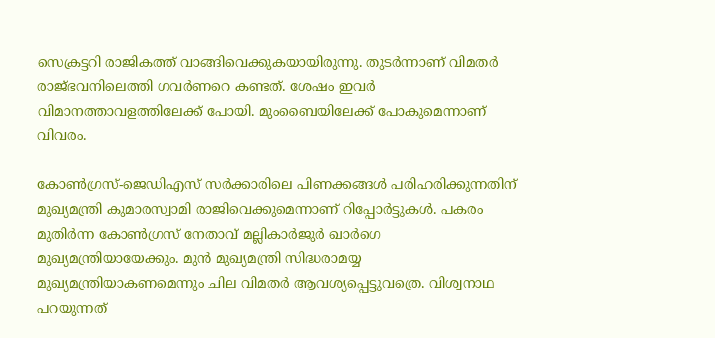സെക്രട്ടറി രാജികത്ത് വാങ്ങിവെക്കുകയായിരുന്നു. തുടര്‍ന്നാണ് വിമതര്‍ രാജ്ഭവനിലെത്തി ഗവര്‍ണറെ കണ്ടത്. ശേഷം ഇവര്‍ വിമാനത്താവളത്തിലേക്ക് പോയി. മുംബൈയിലേക്ക് പോകുമെന്നാണ് വിവരം.

കോണ്‍ഗ്രസ്-ജെഡിഎസ് സര്‍ക്കാരിലെ പിണക്കങ്ങള്‍ പരിഹരിക്കുന്നതിന് മുഖ്യമന്ത്രി കുമാരസ്വാമി രാജിവെക്കുമെന്നാണ് റിപ്പോര്‍ട്ടുകള്‍. പകരം മുതിര്‍ന്ന കോണ്‍ഗ്രസ് നേതാവ് മല്ലികാര്‍ജുര്‍ ഖാര്‍ഗെ മുഖ്യമന്ത്രിയായേക്കും. മുന്‍ മുഖ്യമന്ത്രി സിദ്ധരാമയ്യ മുഖ്യമന്ത്രിയാകണമെന്നും ചില വിമതര്‍ ആവശ്യപ്പെട്ടുവത്രെ. വിശ്വനാഥ പറയുന്നത്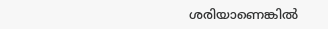ശരിയാണെങ്കില്‍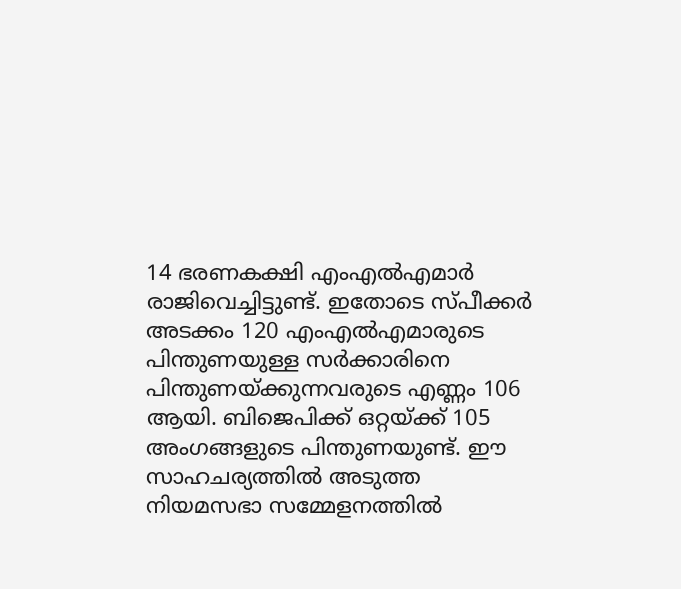14 ഭരണകക്ഷി എംഎല്‍എമാര്‍ രാജിവെച്ചിട്ടുണ്ട്. ഇതോടെ സ്പീക്കര്‍ അടക്കം 120 എംഎല്‍എമാരുടെ പിന്തുണയുള്ള സര്‍ക്കാരിനെ പിന്തുണയ്ക്കുന്നവരുടെ എണ്ണം 106 ആയി. ബിജെപിക്ക് ഒറ്റയ്ക്ക് 105 അംഗങ്ങളുടെ പിന്തുണയുണ്ട്. ഈ സാഹചര്യത്തില്‍ അടുത്ത നിയമസഭാ സമ്മേളനത്തില്‍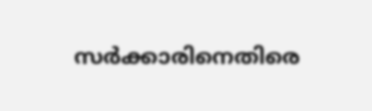സര്‍ക്കാരിനെതിരെ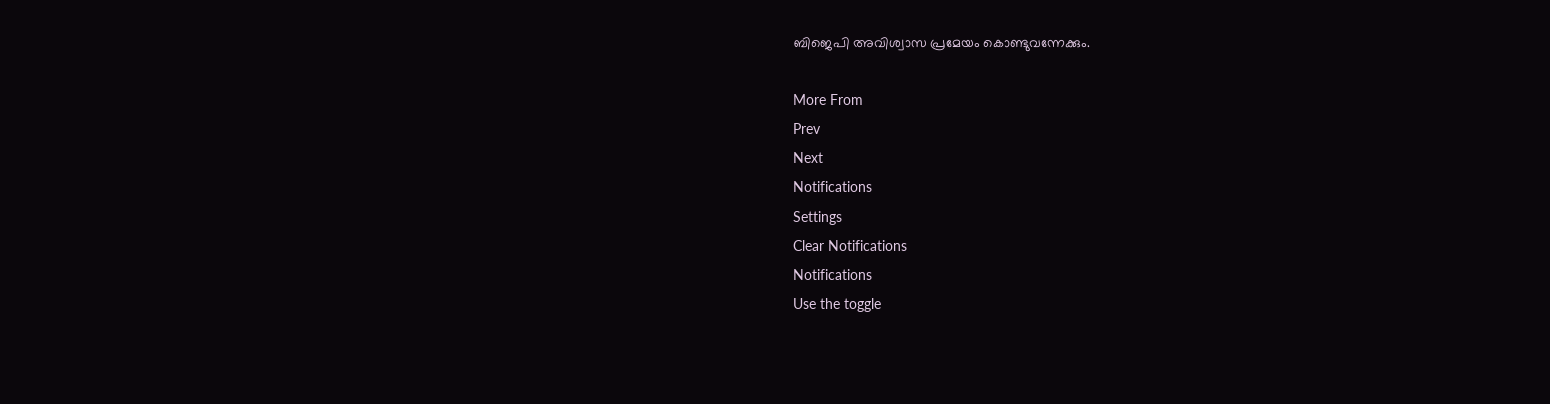ബിജെപി അവിശ്വാസ പ്രമേയം കൊണ്ടുവന്നേക്കും.

More From
Prev
Next
Notifications
Settings
Clear Notifications
Notifications
Use the toggle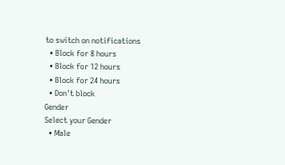to switch on notifications
  • Block for 8 hours
  • Block for 12 hours
  • Block for 24 hours
  • Don't block
Gender
Select your Gender
  • Male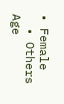• Female
  • Others
Age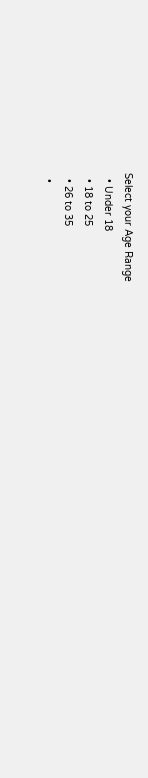Select your Age Range
  • Under 18
  • 18 to 25
  • 26 to 35
  •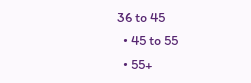36 to 45
  • 45 to 55
  • 55+